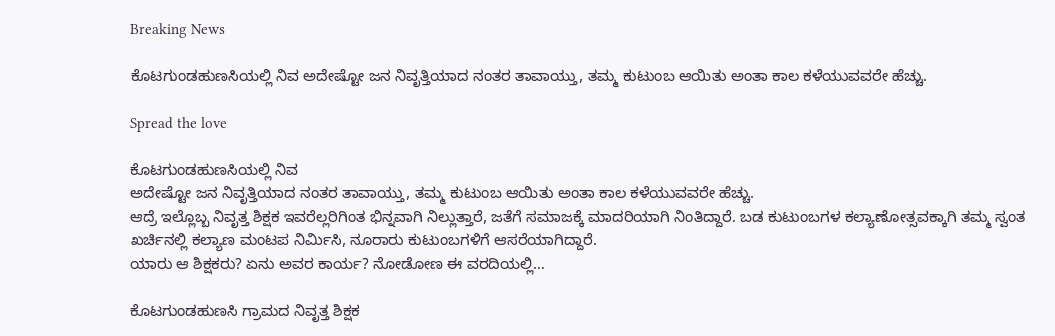Breaking News

ಕೊಟಗುಂಡಹುಣಸಿಯಲ್ಲಿ ನಿವ ಅದೇಷ್ಟೋ ಜನ ನಿವೃತ್ತಿಯಾದ ನಂತರ ತಾವಾಯ್ತು, ತಮ್ಮ ಕುಟುಂಬ ಆಯಿತು ಅಂತಾ ಕಾಲ ಕಳೆಯುವವರೇ ಹೆಚ್ಚು.

Spread the love

ಕೊಟಗುಂಡಹುಣಸಿಯಲ್ಲಿ ನಿವ
ಅದೇಷ್ಟೋ ಜನ ನಿವೃತ್ತಿಯಾದ ನಂತರ ತಾವಾಯ್ತು, ತಮ್ಮ ಕುಟುಂಬ ಆಯಿತು ಅಂತಾ ಕಾಲ ಕಳೆಯುವವರೇ ಹೆಚ್ಚು.
ಆದ್ರೆ ಇಲ್ಲೊಬ್ಬ ನಿವೃತ್ತ ಶಿಕ್ಷಕ ಇವರೆಲ್ಲರಿಗಿಂತ ಭಿನ್ನವಾಗಿ ನಿಲ್ಲುತ್ತಾರೆ, ಜತೆಗೆ ಸಮಾಜಕ್ಕೆ ಮಾದರಿಯಾಗಿ ನಿಂತಿದ್ದಾರೆ. ಬಡ ಕುಟುಂಬಗಳ ಕಲ್ಯಾಣೋತ್ಸವಕ್ಕಾಗಿ ತಮ್ಮ ಸ್ವಂತ ಖರ್ಚಿನಲ್ಲಿ ಕಲ್ಯಾಣ ಮಂಟಪ ನಿರ್ಮಿಸಿ, ನೂರಾರು ಕುಟುಂಬಗಳಿಗೆ ಆಸರೆಯಾಗಿದ್ದಾರೆ.
ಯಾರು ಆ ಶಿಕ್ಷಕರು? ಏನು ಅವರ ಕಾರ್ಯ? ನೋಡೋಣ ಈ ವರದಿಯಲ್ಲಿ…

ಕೊಟಗುಂಡಹುಣಸಿ ಗ್ರಾಮದ ನಿವೃತ್ತ ಶಿಕ್ಷಕ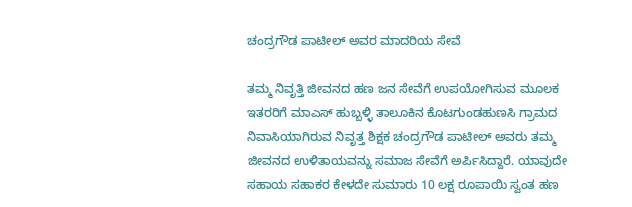ಚಂದ್ರಗೌಡ ಪಾಟೀಲ್ ಅವರ ಮಾದರಿಯ ಸೇವೆ

ತಮ್ಮ ನಿವೃತ್ತಿ ಜೀವನದ ಹಣ ಜನ ಸೇವೆಗೆ ಉಪಯೋಗಿಸುವ ಮೂಲಕ ಇತರರಿಗೆ ಮಾಎಸ್ ಹುಬ್ಬಳ್ಳಿ ತಾಲೂಕಿನ ಕೊಟಗುಂಡಹುಣಸಿ ಗ್ರಾಮದ ನಿವಾಸಿಯಾಗಿರುವ ನಿವೃತ್ತ ಶಿಕ್ಷಕ ಚಂದ್ರಗೌಡ ಪಾಟೀಲ್ ಅವರು ತಮ್ಮ ಜೀವನದ ಉಳಿತಾಯವನ್ನು ಸಮಾಜ ಸೇವೆಗೆ ಅರ್ಪಿಸಿದ್ದಾರೆ. ಯಾವುದೇ ಸಹಾಯ ಸಹಾಕರ ಕೇಳದೇ ಸುಮಾರು 10 ಲಕ್ಷ ರೂಪಾಯಿ ಸ್ವಂತ ಹಣ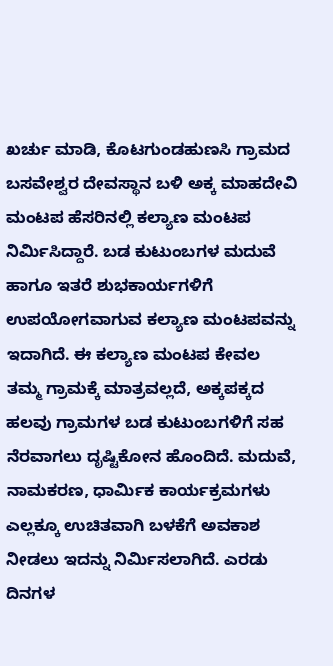ಖರ್ಚು ಮಾಡಿ, ಕೊಟಗುಂಡಹುಣಸಿ ಗ್ರಾಮದ ಬಸವೇಶ್ವರ ದೇವಸ್ಥಾನ ಬಳಿ ಅಕ್ಕ ಮಾಹದೇವಿ ಮಂಟಪ ಹೆಸರಿನಲ್ಲಿ ಕಲ್ಯಾಣ ಮಂಟಪ ನಿರ್ಮಿಸಿದ್ದಾರೆ. ಬಡ ಕುಟುಂಬಗಳ ಮದುವೆ ಹಾಗೂ ಇತರೆ ಶುಭಕಾರ್ಯಗಳಿಗೆ ಉಪಯೋಗವಾಗುವ ಕಲ್ಯಾಣ ಮಂಟಪವನ್ನು ಇದಾಗಿದೆ. ಈ ಕಲ್ಯಾಣ ಮಂಟಪ ಕೇವಲ ತಮ್ಮ ಗ್ರಾಮಕ್ಕೆ ಮಾತ್ರವಲ್ಲದೆ, ಅಕ್ಕಪಕ್ಕದ ಹಲವು ಗ್ರಾಮಗಳ ಬಡ ಕುಟುಂಬಗಳಿಗೆ ಸಹ ನೆರವಾಗಲು ದೃಷ್ಟಿಕೋನ ಹೊಂದಿದೆ. ಮದುವೆ, ನಾಮಕರಣ, ಧಾರ್ಮಿಕ ಕಾರ್ಯಕ್ರಮಗಳು ಎಲ್ಲಕ್ಕೂ ಉಚಿತವಾಗಿ ಬಳಕೆಗೆ ಅವಕಾಶ ನೀಡಲು ಇದನ್ನು ನಿರ್ಮಿಸಲಾಗಿದೆ. ಎರಡು ದಿನಗಳ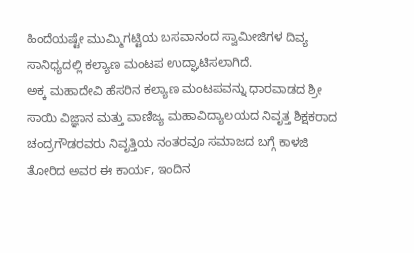ಹಿಂದೆಯಷ್ಟೇ ಮುಮ್ಮಿಗಟ್ಟಿಯ ಬಸವಾನಂದ ಸ್ವಾಮೀಜಿಗಳ ದಿವ್ಯ ಸಾನಿಧ್ಯದಲ್ಲಿ ಕಲ್ಯಾಣ ಮಂಟಪ ಉದ್ಘಾಟಿಸಲಾಗಿದೆ.
ಅಕ್ಕ ಮಹಾದೇವಿ ಹೆಸರಿನ ಕಲ್ಯಾಣ ಮಂಟಪವನ್ನು ಧಾರವಾಡದ ಶ್ರೀ ಸಾಯಿ ವಿಜ್ಞಾನ ಮತ್ತು ವಾಣಿಜ್ಯ ಮಹಾವಿದ್ಯಾಲಯದ ನಿವೃತ್ತ ಶಿಕ್ಷಕರಾದ ಚಂದ್ರಗೌಡರವರು ನಿವೃತ್ತಿಯ ನಂತರವೂ ಸಮಾಜದ ಬಗ್ಗೆ ಕಾಳಜಿ ತೋರಿದ ಅವರ ಈ ಕಾರ್ಯ, ಇಂದಿನ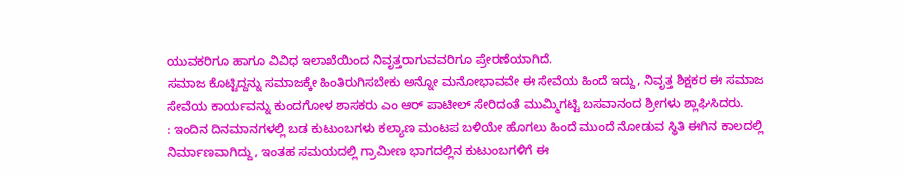ಯುವಕರಿಗೂ ಹಾಗೂ ವಿವಿಧ ಇಲಾಖೆಯಿಂದ ನಿವೃತ್ತರಾಗುವವರಿಗೂ ಪ್ರೇರಣೆಯಾಗಿದೆ.
ಸಮಾಜ ಕೊಟ್ಟಿದ್ದನ್ನು ಸಮಾಜಕ್ಕೇ ಹಿಂತಿರುಗಿಸಬೇಕು ಅನ್ನೋ ಮನೋಭಾವವೇ ಈ ಸೇವೆಯ ಹಿಂದೆ ಇದ್ದು, ನಿವೃತ್ತ ಶಿಕ್ಷಕರ ಈ ಸಮಾಜ ಸೇವೆಯ ಕಾರ್ಯವನ್ನು ಕುಂದಗೋಳ ಶಾಸಕರು ಎಂ ಆರ್ ಪಾಟೀಲ್ ಸೇರಿದಂತೆ ಮುಮ್ಮಿಗಟ್ಟಿ ಬಸವಾನಂದ ಶ್ರೀಗಳು ಶ್ಲಾಘಿಸಿದರು.
: ಇಂದಿನ ದಿನಮಾನಗಳಲ್ಲಿ ಬಡ ಕುಟುಂಬಗಳು ಕಲ್ಯಾಣ ಮಂಟಪ ಬಳಿಯೇ ಹೊಗಲು ಹಿಂದೆ ಮುಂದೆ ನೋಡುವ ಸ್ಥಿತಿ ಈಗಿನ ಕಾಲದಲ್ಲಿ ನಿರ್ಮಾಣವಾಗಿದ್ದು, ಇಂತಹ ಸಮಯದಲ್ಲಿ ಗ್ರಾಮೀಣ ಭಾಗದಲ್ಲಿನ ಕುಟುಂಬಗಳಿಗೆ ಈ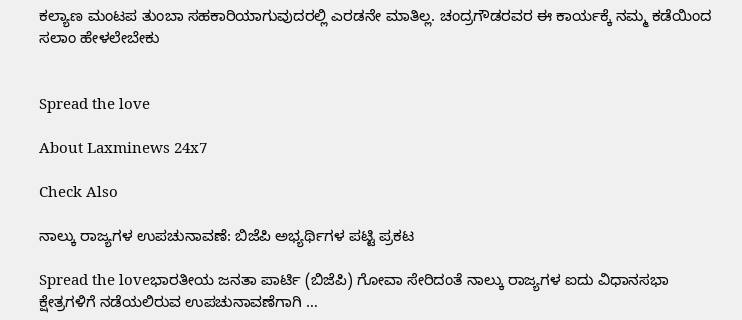ಕಲ್ಯಾಣ ಮಂಟಪ ತುಂಬಾ ಸಹಕಾರಿಯಾಗುವುದರಲ್ಲಿ ಎರಡನೇ ಮಾತಿಲ್ಲ. ಚಂದ್ರಗೌಡರವರ ಈ ಕಾರ್ಯಕ್ಕೆ ನಮ್ಮ ಕಡೆಯಿಂದ ಸಲಾಂ ಹೇಳಲೇಬೇಕು


Spread the love

About Laxminews 24x7

Check Also

ನಾಲ್ಕು ರಾಜ್ಯಗಳ ಉಪಚುನಾವಣೆ: ಬಿಜೆಪಿ ಅಭ್ಯರ್ಥಿಗಳ ಪಟ್ಟಿ ಪ್ರಕಟ

Spread the loveಭಾರತೀಯ ಜನತಾ ಪಾರ್ಟಿ (ಬಿಜೆಪಿ) ಗೋವಾ ಸೇರಿದಂತೆ ನಾಲ್ಕು ರಾಜ್ಯಗಳ ಐದು ವಿಧಾನಸಭಾ ಕ್ಷೇತ್ರಗಳಿಗೆ ನಡೆಯಲಿರುವ ಉಪಚುನಾವಣೆಗಾಗಿ …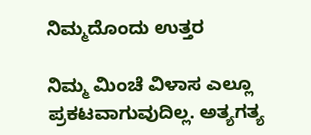ನಿಮ್ಮದೊಂದು ಉತ್ತರ

ನಿಮ್ಮ ಮಿಂಚೆ ವಿಳಾಸ ಎಲ್ಲೂ ಪ್ರಕಟವಾಗುವುದಿಲ್ಲ. ಅತ್ಯಗತ್ಯ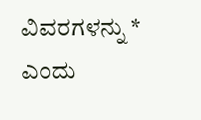ವಿವರಗಳನ್ನು * ಎಂದು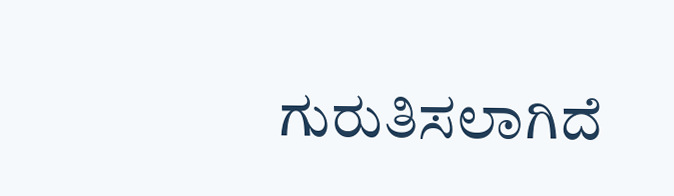ಗುರುತಿಸಲಾಗಿದೆ